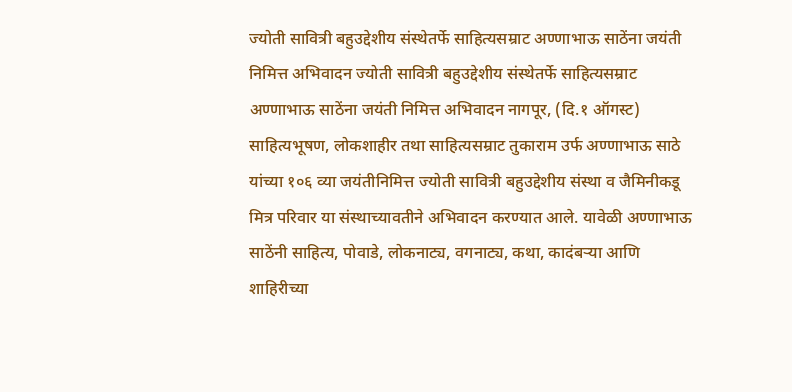ज्योती सावित्री बहुउद्देशीय संस्थेतर्फे साहित्यसम्राट अण्णाभाऊ साठेंना जयंती निमित्त अभिवादन ज्योती सावित्री बहुउद्देशीय संस्थेतर्फे साहित्यसम्राट अण्णाभाऊ साठेंना जयंती निमित्त अभिवादन नागपूर, (दि.१ ऑगस्ट) साहित्यभूषण, लोकशाहीर तथा साहित्यसम्राट तुकाराम उर्फ अण्णाभाऊ साठे यांच्या १०६ व्या जयंतीनिमित्त ज्योती सावित्री बहुउद्देशीय संस्था व जैमिनीकडू मित्र परिवार या संस्थाच्यावतीने अभिवादन करण्यात आले. यावेळी अण्णाभाऊ साठेंनी साहित्य, पोवाडे, लोकनाट्य, वगनाट्य, कथा, कादंबऱ्या आणि शाहिरीच्या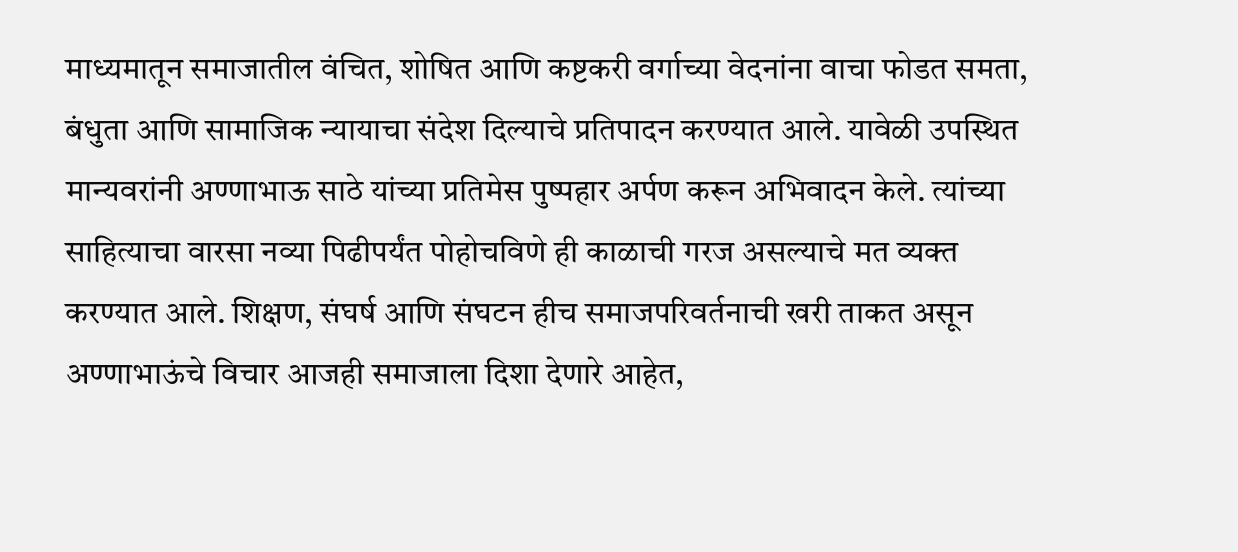माध्यमातून समाजातील वंचित, शोषित आणि कष्टकरी वर्गाच्या वेदनांना वाचा फोडत समता, बंधुता आणि सामाजिक न्यायाचा संदेश दिल्याचे प्रतिपादन करण्यात आले. यावेळी उपस्थित मान्यवरांनी अण्णाभाऊ साठे यांच्या प्रतिमेस पुष्पहार अर्पण करून अभिवादन केले. त्यांच्या साहित्याचा वारसा नव्या पिढीपर्यंत पोहोचविणे ही काळाची गरज असल्याचे मत व्यक्त करण्यात आले. शिक्षण, संघर्ष आणि संघटन हीच समाजपरिवर्तनाची खरी ताकत असून अण्णाभाऊंचे विचार आजही समाजाला दिशा देणारे आहेत,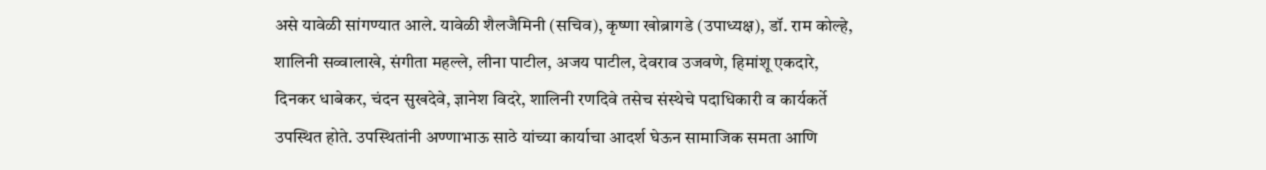असे यावेळी सांगण्यात आले. यावेळी शैलजैमिनी (सचिव), कृष्णा खोब्रागडे (उपाध्यक्ष), डॉ. राम कोल्हे, शालिनी सव्वालाखे, संगीता महल्ले, लीना पाटील, अजय पाटील, देवराव उजवणे, हिमांशू एकदारे, दिनकर धाबेकर, चंदन सुखदेवे, ज्ञानेश विदरे, शालिनी रणदिवे तसेच संस्थेचे पदाधिकारी व कार्यकर्ते उपस्थित होते. उपस्थितांनी अण्णाभाऊ साठे यांच्या कार्याचा आदर्श घेऊन सामाजिक समता आणि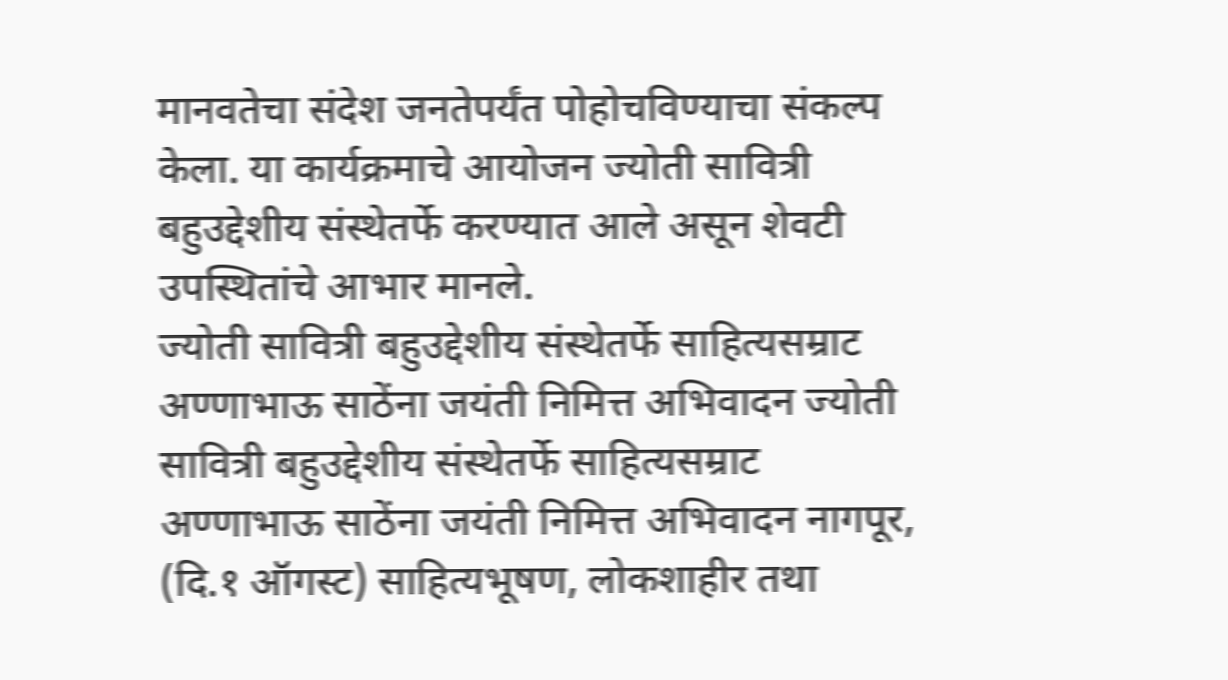मानवतेचा संदेश जनतेपर्यंत पोहोचविण्याचा संकल्प केला. या कार्यक्रमाचे आयोजन ज्योती सावित्री बहुउद्देशीय संस्थेतर्फे करण्यात आले असून शेवटी उपस्थितांचे आभार मानले.
ज्योती सावित्री बहुउद्देशीय संस्थेतर्फे साहित्यसम्राट अण्णाभाऊ साठेंना जयंती निमित्त अभिवादन ज्योती सावित्री बहुउद्देशीय संस्थेतर्फे साहित्यसम्राट अण्णाभाऊ साठेंना जयंती निमित्त अभिवादन नागपूर, (दि.१ ऑगस्ट) साहित्यभूषण, लोकशाहीर तथा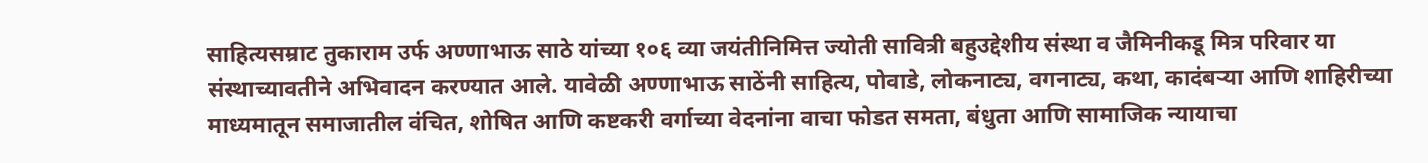साहित्यसम्राट तुकाराम उर्फ अण्णाभाऊ साठे यांच्या १०६ व्या जयंतीनिमित्त ज्योती सावित्री बहुउद्देशीय संस्था व जैमिनीकडू मित्र परिवार या संस्थाच्यावतीने अभिवादन करण्यात आले. यावेळी अण्णाभाऊ साठेंनी साहित्य, पोवाडे, लोकनाट्य, वगनाट्य, कथा, कादंबऱ्या आणि शाहिरीच्या माध्यमातून समाजातील वंचित, शोषित आणि कष्टकरी वर्गाच्या वेदनांना वाचा फोडत समता, बंधुता आणि सामाजिक न्यायाचा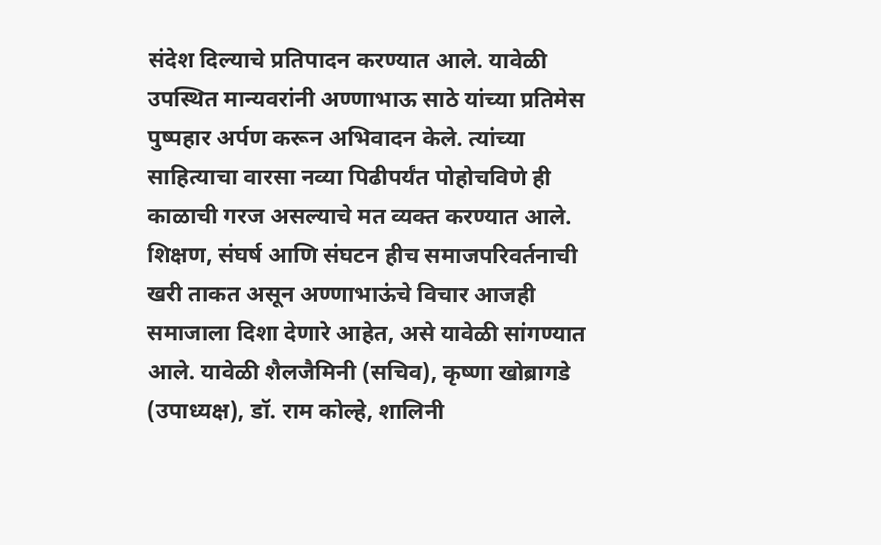संदेश दिल्याचे प्रतिपादन करण्यात आले. यावेळी उपस्थित मान्यवरांनी अण्णाभाऊ साठे यांच्या प्रतिमेस पुष्पहार अर्पण करून अभिवादन केले. त्यांच्या साहित्याचा वारसा नव्या पिढीपर्यंत पोहोचविणे ही काळाची गरज असल्याचे मत व्यक्त करण्यात आले. शिक्षण, संघर्ष आणि संघटन हीच समाजपरिवर्तनाची खरी ताकत असून अण्णाभाऊंचे विचार आजही समाजाला दिशा देणारे आहेत, असे यावेळी सांगण्यात आले. यावेळी शैलजैमिनी (सचिव), कृष्णा खोब्रागडे (उपाध्यक्ष), डॉ. राम कोल्हे, शालिनी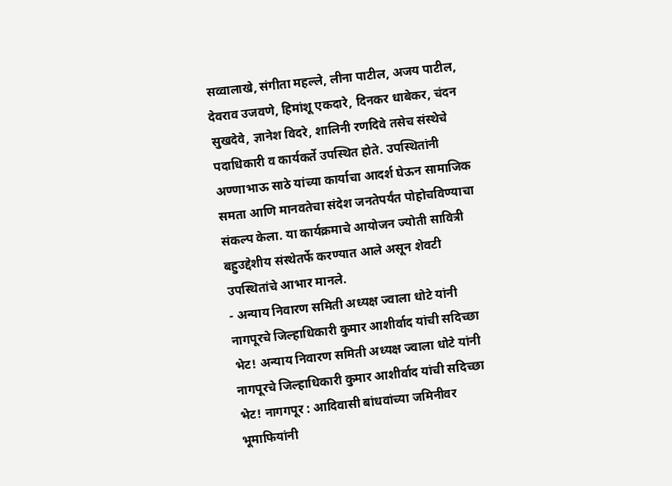सव्वालाखे, संगीता महल्ले, लीना पाटील, अजय पाटील, देवराव उजवणे, हिमांशू एकदारे, दिनकर धाबेकर, चंदन सुखदेवे, ज्ञानेश विदरे, शालिनी रणदिवे तसेच संस्थेचे पदाधिकारी व कार्यकर्ते उपस्थित होते. उपस्थितांनी अण्णाभाऊ साठे यांच्या कार्याचा आदर्श घेऊन सामाजिक समता आणि मानवतेचा संदेश जनतेपर्यंत पोहोचविण्याचा संकल्प केला. या कार्यक्रमाचे आयोजन ज्योती सावित्री बहुउद्देशीय संस्थेतर्फे करण्यात आले असून शेवटी उपस्थितांचे आभार मानले.
- अन्याय निवारण समिती अध्यक्ष ज्वाला धोटे यांनी नागपूरचे जिल्हाधिकारी कुमार आशीर्वाद यांची सदिच्छा भेट! अन्याय निवारण समिती अध्यक्ष ज्वाला धोटे यांनी नागपूरचे जिल्हाधिकारी कुमार आशीर्वाद यांची सदिच्छा भेट! नागगपूर : आदिवासी बांधवांच्या जमिनीवर भूमाफियांनी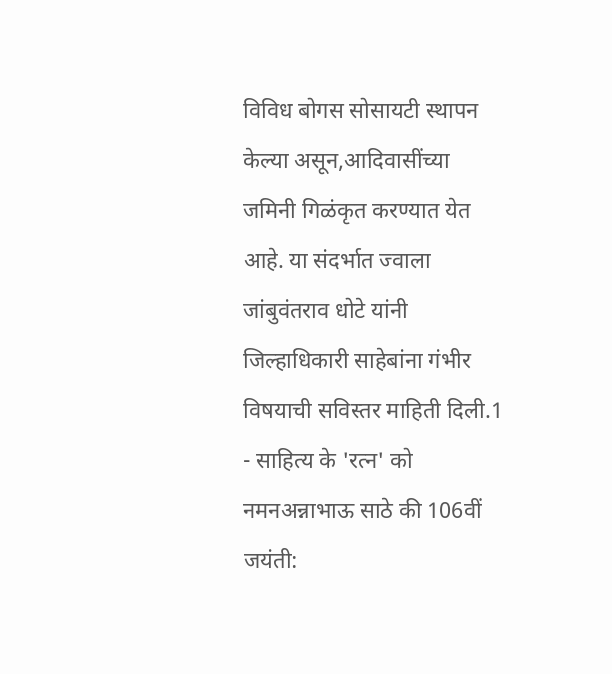विविध बोगस सोसायटी स्थापन केल्या असून,आदिवासींच्या जमिनी गिळंकृत करण्यात येत आहे. या संदर्भात ज्वाला जांबुवंतराव धोटे यांनी जिल्हाधिकारी साहेबांना गंभीर विषयाची सविस्तर माहिती दिली.1
- साहित्य के 'रत्न' को नमनअन्नाभाऊ साठे की 106वीं जयंती: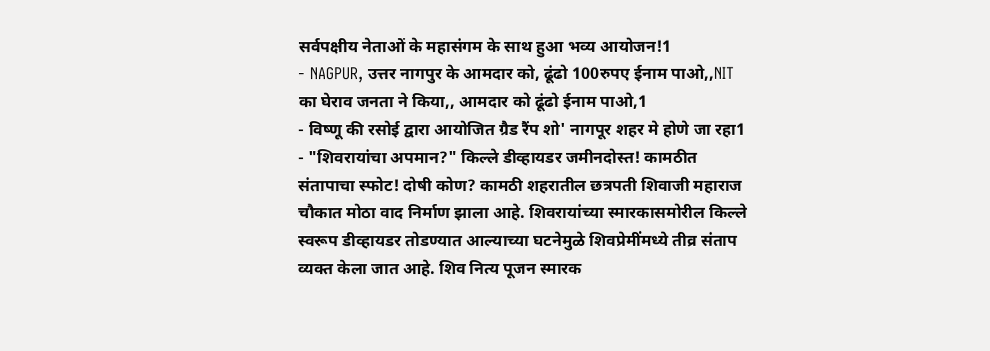सर्वपक्षीय नेताओं के महासंगम के साथ हुआ भव्य आयोजन!1
- NAGPUR, उत्तर नागपुर के आमदार को, ढूंढो 100रुपए ईनाम पाओ,,NIT का घेराव जनता ने किया,, आमदार को ढूंढो ईनाम पाओ,1
- विष्णू की रसोई द्वारा आयोजित ग्रैड रैंप शो' नागपूर शहर मे होणे जा रहा1
- "शिवरायांचा अपमान?" किल्ले डीव्हायडर जमीनदोस्त! कामठीत संतापाचा स्फोट! दोषी कोण? कामठी शहरातील छत्रपती शिवाजी महाराज चौकात मोठा वाद निर्माण झाला आहे. शिवरायांच्या स्मारकासमोरील किल्ले स्वरूप डीव्हायडर तोडण्यात आल्याच्या घटनेमुळे शिवप्रेमींमध्ये तीव्र संताप व्यक्त केला जात आहे. शिव नित्य पूजन स्मारक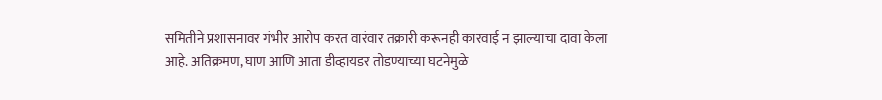समितीने प्रशासनावर गंभीर आरोप करत वारंवार तक्रारी करूनही कारवाई न झाल्याचा दावा केला आहे. अतिक्रमण, घाण आणि आता डीव्हायडर तोडण्याच्या घटनेमुळे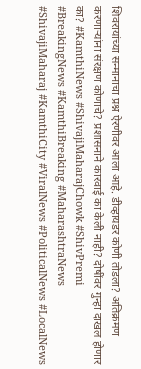शिवरायांच्या सन्मानाचा प्रश्न ऐरणीवर आला आहे. डीव्हायडर कोणी तोडला? अतिक्रमण करणाऱ्यांना संरक्षण कोणाचे? प्रशासनाने कारवाई का केली नाही? दोषींवर गुन्हा दाखल होणार का? #KamthiNews #ShivajiMaharajChowk #ShivPremi #BreakingNews #KamthiBreaking #MaharashtraNews #ShivajiMaharaj #KamthiCity #ViralNews #PoliticalNews #LocalNews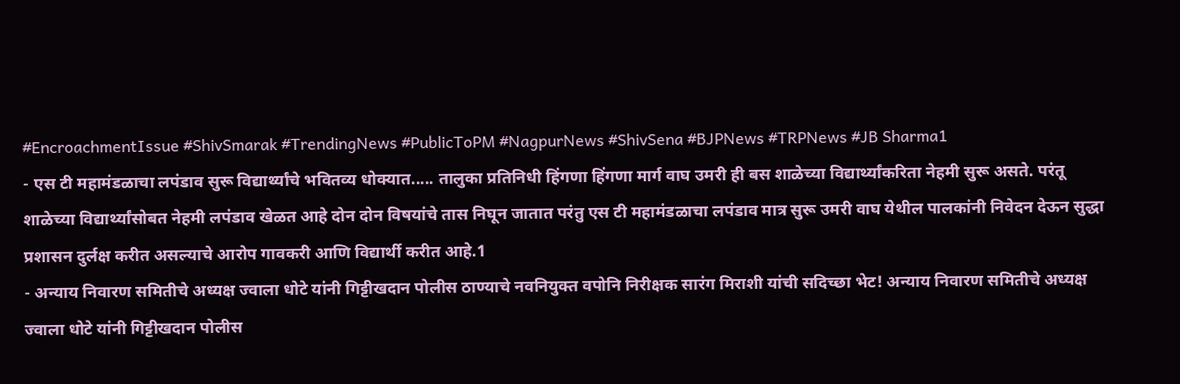#EncroachmentIssue #ShivSmarak #TrendingNews #PublicToPM #NagpurNews #ShivSena #BJPNews #TRPNews #JB Sharma1
- एस टी महामंडळाचा लपंडाव सुरू विद्यार्थ्यांचे भवितव्य धोक्यात..... तालुका प्रतिनिधी हिंगणा हिंगणा मार्ग वाघ उमरी ही बस शाळेच्या विद्यार्थ्यांकरिता नेहमी सुरू असते. परंतू शाळेच्या विद्यार्थ्यांसोबत नेहमी लपंडाव खेळत आहे दोन दोन विषयांचे तास निघून जातात परंतु एस टी महामंडळाचा लपंडाव मात्र सुरू उमरी वाघ येथील पालकांनी निवेदन देऊन सुद्धा प्रशासन दुर्लक्ष करीत असल्याचे आरोप गावकरी आणि विद्यार्थी करीत आहे.1
- अन्याय निवारण समितीचे अध्यक्ष ज्वाला धोटे यांनी गिट्टीखदान पोलीस ठाण्याचे नवनियुक्त वपोनि निरीक्षक सारंग मिराशी यांची सदिच्छा भेट! अन्याय निवारण समितीचे अध्यक्ष ज्वाला धोटे यांनी गिट्टीखदान पोलीस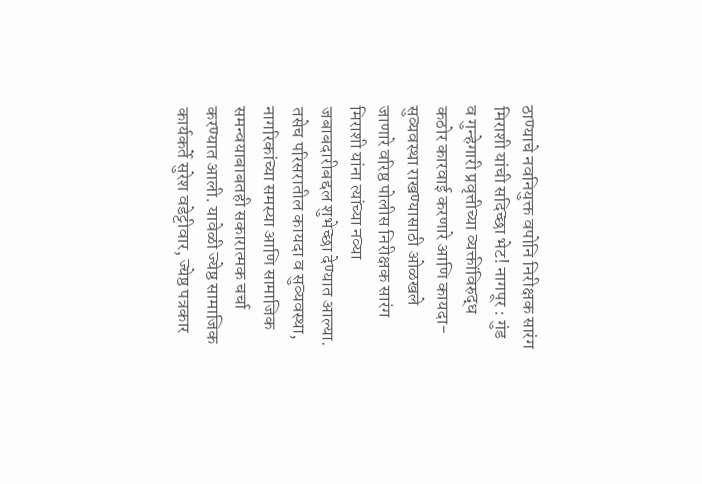ठाण्याचे नवनियुक्त वपोनि निरीक्षक सारंग मिराशी यांची सदिच्छा भेट! नागपूर : गुंड व गुन्हेगारी प्रवृत्तीच्या व्यक्तींविरुद्ध कठोर कारवाई करणारे आणि कायदा-सुव्यवस्था राखण्यासाठी ओळखले जाणारे वरिष्ठ पोलीस निरीक्षक सारंग मिराशी यांना त्यांच्या नव्या जबाबदारीबद्दल शुभेच्छा देण्यात आल्या. तसेच परिसरातील कायदा व सुव्यवस्था, नागरिकांच्या समस्या आणि सामाजिक समन्वयाबाबतही सकारात्मक चर्चा करण्यात आली. यावेळी ज्येष्ठ सामाजिक कार्यकर्ते सुरेश वडेट्टीवार, ज्येष्ठ पत्रकार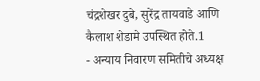चंद्रशेखर दुबे, सुरेंद्र तायवाडे आणि कैलाश शेडामे उपस्थित होते.1
- अन्याय निवारण समितीचे अध्यक्ष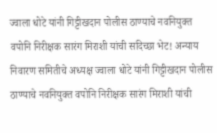ज्वाला धोटे यांनी गिट्टीखदान पोलीस ठाण्याचे नवनियुक्त वपोनि निरीक्षक सारंग मिराशी यांची सदिच्छा भेट! अन्याय निवारण समितीचे अध्यक्ष ज्वाला धोटे यांनी गिट्टीखदान पोलीस ठाण्याचे नवनियुक्त वपोनि निरीक्षक सारंग मिराशी यांची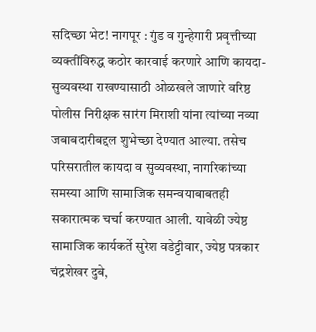सदिच्छा भेट! नागपूर : गुंड व गुन्हेगारी प्रवृत्तीच्या व्यक्तींविरुद्ध कठोर कारवाई करणारे आणि कायदा-सुव्यवस्था राखण्यासाठी ओळखले जाणारे वरिष्ठ पोलीस निरीक्षक सारंग मिराशी यांना त्यांच्या नव्या जबाबदारीबद्दल शुभेच्छा देण्यात आल्या. तसेच परिसरातील कायदा व सुव्यवस्था, नागरिकांच्या समस्या आणि सामाजिक समन्वयाबाबतही सकारात्मक चर्चा करण्यात आली. यावेळी ज्येष्ठ सामाजिक कार्यकर्ते सुरेश वडेट्टीवार, ज्येष्ठ पत्रकार चंद्रशेखर दुबे,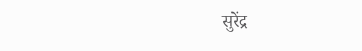सुरेंद्र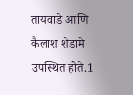तायवाडे आणि कैलाश शेडामे उपस्थित होते.1